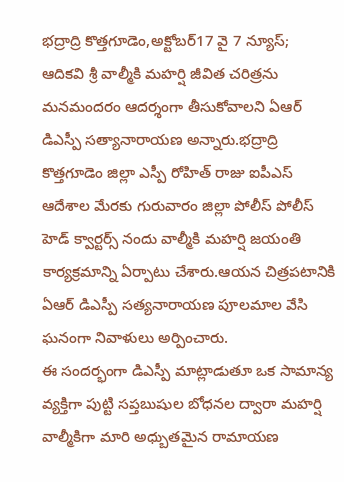భద్రాద్రి కొత్తగూడెం,అక్టోబర్17 వై 7 న్యూస్;
ఆదికవి శ్రీ వాల్మీకి మహర్షి జీవిత చరిత్రను మనమందరం ఆదర్శంగా తీసుకోవాలని ఏఆర్ డిఎస్పీ సత్యానారాయణ అన్నారు.భద్రాద్రి కొత్తగూడెం జిల్లా ఎస్పీ రోహిత్ రాజు ఐపీఎస్ ఆదేశాల మేరకు గురువారం జిల్లా పోలీస్ పోలీస్ హెడ్ క్వార్టర్స్ నందు వాల్మీకి మహర్షి జయంతి కార్యక్రమాన్ని ఏర్పాటు చేశారు.ఆయన చిత్రపటానికి ఏఆర్ డిఎస్పీ సత్యనారాయణ పూలమాల వేసి ఘనంగా నివాళులు అర్పించారు.
ఈ సందర్భంగా డిఎస్పీ మాట్లాడుతూ ఒక సామాన్య వ్యక్తిగా పుట్టి సప్తబుషుల బోధనల ద్వారా మహర్షి వాల్మీకిగా మారి అధ్బుతమైన రామాయణ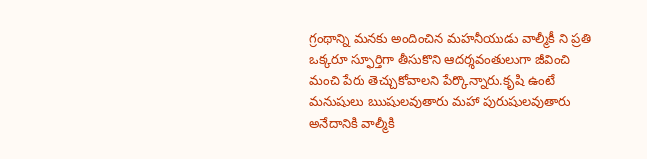గ్రంథాన్ని మనకు అందించిన మహనీయుడు వాల్మీకీ ని ప్రతి ఒక్కరూ స్ఫూర్తిగా తీసుకొని ఆదర్శవంతులుగా జీవించి మంచి పేరు తెచ్చుకోవాలని పేర్కొన్నారు.కృషి ఉంటే మనుషులు ఋషులవుతారు మహా పురుషులవుతారు అనేదానికి వాల్మీకి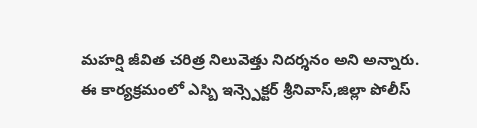మహర్షి జీవిత చరిత్ర నిలువెత్తు నిదర్శనం అని అన్నారు.
ఈ కార్యక్రమంలో ఎస్బి ఇన్స్పెక్టర్ శ్రీనివాస్,జిల్లా పోలీస్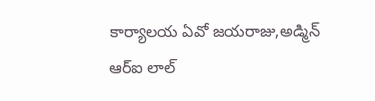కార్యాలయ ఏవో జయరాజు,అడ్మిన్ ఆర్ఐ లాల్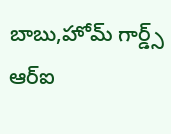బాబు,హోమ్ గార్డ్స్ ఆర్ఐ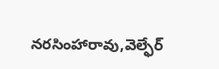నరసింహారావు,వెల్ఫేర్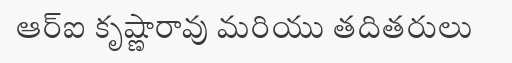ఆర్ఐ కృష్ణారావు మరియు తదితరులు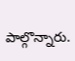పాల్గొన్నారు.